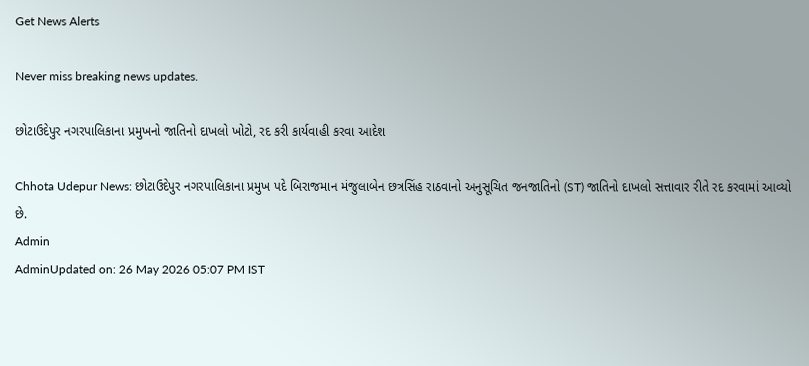Get News Alerts

Never miss breaking news updates.

છોટાઉદેપુર નગરપાલિકાના પ્રમુખનો જાતિનો દાખલો ખોટો, રદ કરી કાર્યવાહી કરવા આદેશ

Chhota Udepur News: છોટાઉદેપુર નગરપાલિકાના પ્રમુખ પદે બિરાજમાન મંજુલાબેન છત્રસિંહ રાઠવાનો અનુસૂચિત જનજાતિનો (ST) જાતિનો દાખલો સત્તાવાર રીતે રદ કરવામાં આવ્યો છે.
Admin
AdminUpdated on: 26 May 2026 05:07 PM IST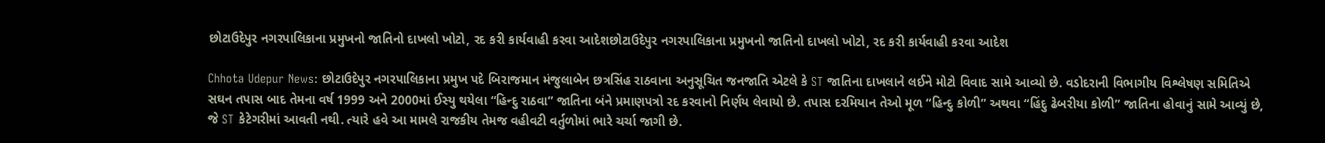છોટાઉદેપુર નગરપાલિકાના પ્રમુખનો જાતિનો દાખલો ખોટો, રદ કરી કાર્યવાહી કરવા આદેશછોટાઉદેપુર નગરપાલિકાના પ્રમુખનો જાતિનો દાખલો ખોટો, રદ કરી કાર્યવાહી કરવા આદેશ

Chhota Udepur News: છોટાઉદેપુર નગરપાલિકાના પ્રમુખ પદે બિરાજમાન મંજુલાબેન છત્રસિંહ રાઠવાના અનુસૂચિત જનજાતિ એટલે કે ST જાતિના દાખલાને લઈને મોટો વિવાદ સામે આવ્યો છે. વડોદરાની વિભાગીય વિશ્લેષણ સમિતિએ સઘન તપાસ બાદ તેમના વર્ષ 1999 અને 2000માં ઈસ્યુ થયેલા “હિન્દુ રાઠવા” જાતિના બંને પ્રમાણપત્રો રદ કરવાનો નિર્ણય લેવાયો છે. તપાસ દરમિયાન તેઓ મૂળ “હિન્દુ કોળી” અથવા “હિંદુ ઢેબરીયા કોળી” જાતિના હોવાનું સામે આવ્યું છે, જે ST કેટેગરીમાં આવતી નથી. ત્યારે હવે આ મામલે રાજકીય તેમજ વહીવટી વર્તુળોમાં ભારે ચર્ચા જાગી છે.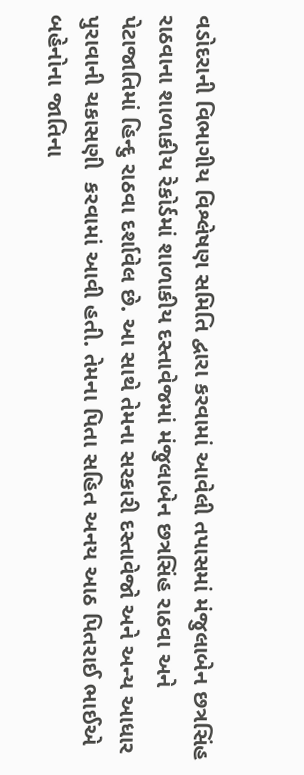વડોદરાની વિભાગીય વિશ્લેષણ સમિતિ દ્વારા કરવામાં આવેલી તપાસમાં મંજુલાબેન છત્રસિંહ રાઠવાના શાળાકીય રેકોર્ડમાં શાળાકીય દસ્તાવેજમાં મંજુલાબેન છત્રસિંહ રાઠવા અને પેટાજાતિમાં હિન્દુ રાઠવા દર્શાવેલ છે. આ સાથે તેમના સરકારી દસ્તાવેજો અને અન્ય આધાર પુરાવાની ચકાસણી  કરવામાં આવી હતી. તેમના પિતા સહિત અનય આઠ પિતરાઈ ભાઈએ બહેનોના જાતિના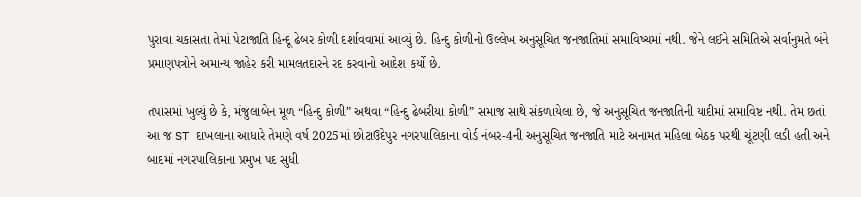પુરાવા ચકાસતા તેમાં પેટાજાતિ હિન્દૂ ઢેબર કોળી દર્શાવવામાં આવ્યું છે. હિન્દુ કોળીનો ઉલ્લેખ અનુસૂચિત જનજાતિમાં સમાવિષ્ચમાં નથી. જેને લઈને સમિતિએ સર્વાનુમતે બંને પ્રમાણપત્રોને અમાન્ય જાહેર કરી મામલતદારને રદ કરવાનો આદેશ કર્યો છે.

તપાસમાં ખુલ્યું છે કે, મંજુલાબેન મૂળ “હિન્દુ કોળી” અથવા “હિન્દુ ઢેબરીયા કોળી” સમાજ સાથે સંકળાયેલા છે, જે અનુસૂચિત જનજાતિની યાદીમાં સમાવિષ્ટ નથી. તેમ છતાં આ જ ST દાખલાના આધારે તેમણે વર્ષ 2025માં છોટાઉદેપુર નગરપાલિકાના વોર્ડ નંબર-4ની અનુસૂચિત જનજાતિ માટે અનામત મહિલા બેઠક પરથી ચૂંટણી લડી હતી અને બાદમાં નગરપાલિકાના પ્રમુખ પદ સુધી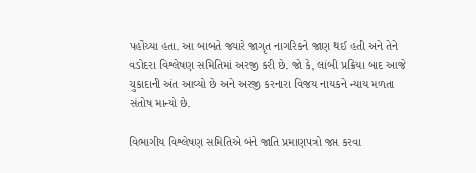પહોંચ્યા હતા. આ બાબતે જ્યારે જાગૃત નાગરિકને જાણ થઈ હતી અને તેને વડોદરા વિશ્લેષણ સમિતિમાં અરજી કરી છે. જો કે, લાંબી પ્રક્રિયા બાદ આજે ચુકાદાની અંત આવ્યો છે અને અરજી કરનારા વિજય નાયકને ન્યાય મળતા સંતોષ માન્યો છે.

વિભાગીય વિશ્લેષણ સમિતિએ બંને જાતિ પ્રમાણપત્રો જપ્ત કરવા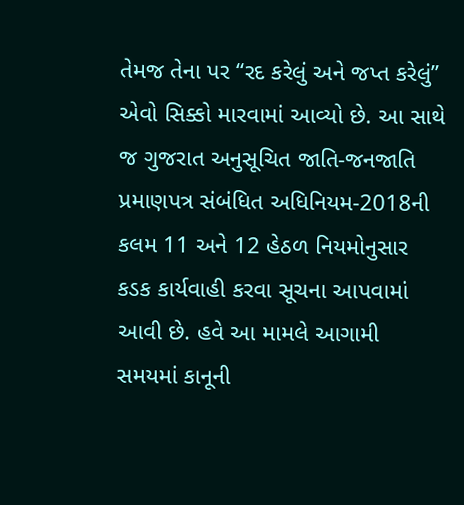તેમજ તેના પર “રદ કરેલું અને જપ્ત કરેલું” એવો સિક્કો મારવામાં આવ્યો છે. આ સાથે જ ગુજરાત અનુસૂચિત જાતિ-જનજાતિ પ્રમાણપત્ર સંબંધિત અધિનિયમ-2018ની કલમ 11 અને 12 હેઠળ નિયમોનુસાર કડક કાર્યવાહી કરવા સૂચના આપવામાં આવી છે. હવે આ મામલે આગામી સમયમાં કાનૂની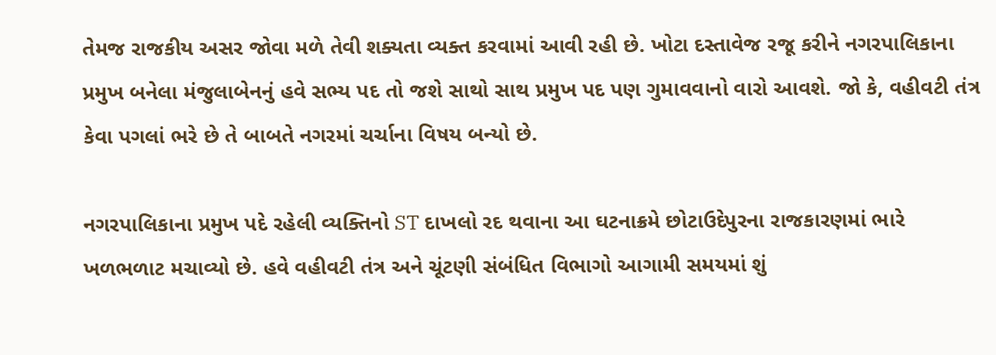તેમજ રાજકીય અસર જોવા મળે તેવી શક્યતા વ્યક્ત કરવામાં આવી રહી છે. ખોટા દસ્તાવેજ રજૂ કરીને નગરપાલિકાના પ્રમુખ બનેલા મંજુલાબેનનું હવે સભ્ય પદ તો જશે સાથો સાથ પ્રમુખ પદ પણ ગુમાવવાનો વારો આવશે. જો કે, વહીવટી તંત્ર કેવા પગલાં ભરે છે તે બાબતે નગરમાં ચર્ચાના વિષય બન્યો છે.

નગરપાલિકાના પ્રમુખ પદે રહેલી વ્યક્તિનો ST દાખલો રદ થવાના આ ઘટનાક્રમે છોટાઉદેપુરના રાજકારણમાં ભારે ખળભળાટ મચાવ્યો છે. હવે વહીવટી તંત્ર અને ચૂંટણી સંબંધિત વિભાગો આગામી સમયમાં શું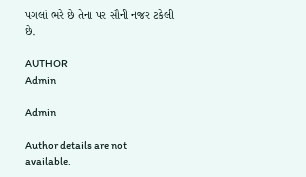પગલાં ભરે છે તેના પર સૌની નજર ટકેલી છે.

AUTHOR
Admin

Admin

Author details are not available.